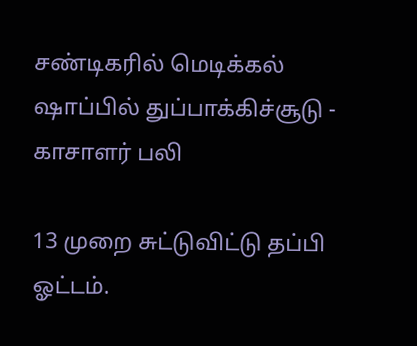சண்டிகரில் மெடிக்கல் ஷாப்பில் துப்பாக்கிச்சூடு - காசாளர் பலி

13 முறை சுட்டுவிட்டு தப்பி ஓட்டம்.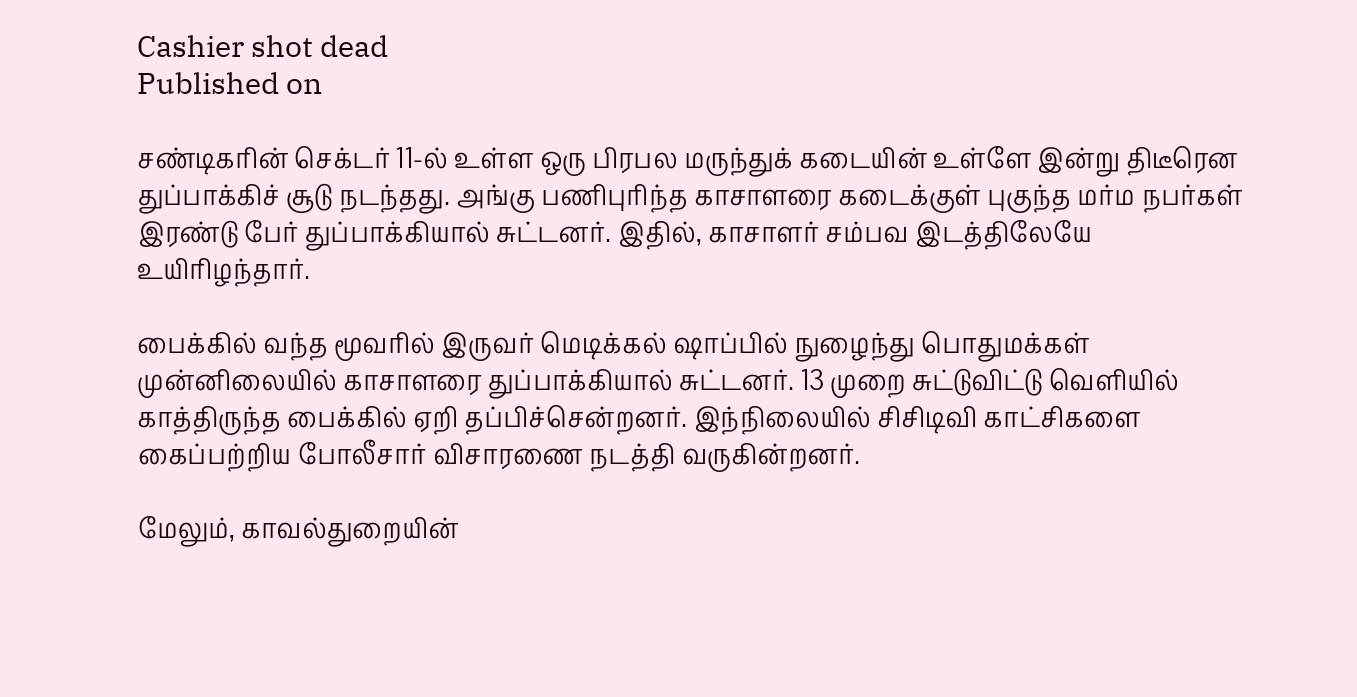Cashier shot dead
Published on

சண்டிகரின் செக்டர் 11-ல் உள்ள ஒரு பிரபல மருந்துக் கடையின் உள்ளே இன்று திடீரென துப்பாக்கிச் சூடு நடந்தது. அங்கு பணிபுரிந்த காசாளரை கடைக்குள் புகுந்த மர்ம நபர்கள் இரண்டு பேர் துப்பாக்கியால் சுட்டனர். இதில், காசாளர் சம்பவ இடத்திலேயே உயிரிழந்தார்.

பைக்கில் வந்த மூவரில் இருவர் மெடிக்கல் ஷாப்பில் நுழைந்து பொதுமக்கள் முன்னிலையில் காசாளரை துப்பாக்கியால் சுட்டனர். 13 முறை சுட்டுவிட்டு வெளியில் காத்திருந்த பைக்கில் ஏறி தப்பிச்சென்றனர். இந்நிலையில் சிசிடிவி காட்சிகளை கைப்பற்றிய போலீசார் விசாரணை நடத்தி வருகின்றனர்.

மேலும், காவல்துறையின்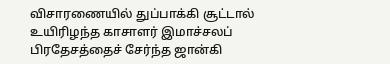விசாரணையில் துப்பாக்கி சூட்டால் உயிரிழந்த காசாளர் இமாச்சலப் பிரதேசத்தைச் சேர்ந்த ஜான்கி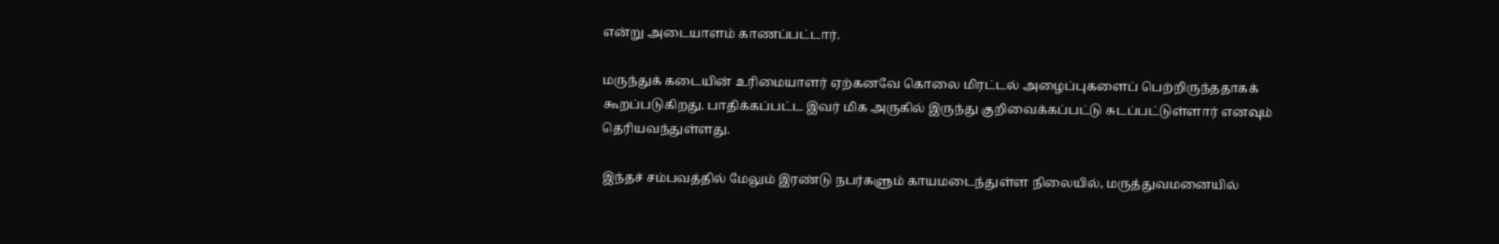என்று அடையாளம் காணப்பட்டார்.

மருந்துக் கடையின் உரிமையாளர் ஏற்கனவே கொலை மிரட்டல் அழைப்புகளைப் பெற்றிருந்ததாகக் கூறப்படுகிறது. பாதிக்கப்பட்ட இவர் மிக அருகில் இருந்து குறிவைக்கப்பட்டு சுடப்பட்டுள்ளார் எனவும் தெரியவந்துள்ளது.

இந்தச் சம்பவத்தில் மேலும் இரண்டு நபர்களும் காயமடைந்துள்ள நிலையில், மருத்துவமனையில்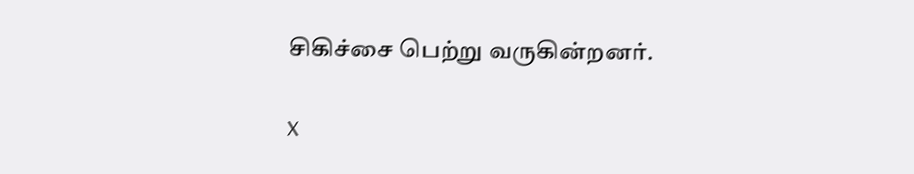சிகிச்சை பெற்று வருகின்றனர்.

X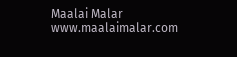Maalai Malar
www.maalaimalar.com